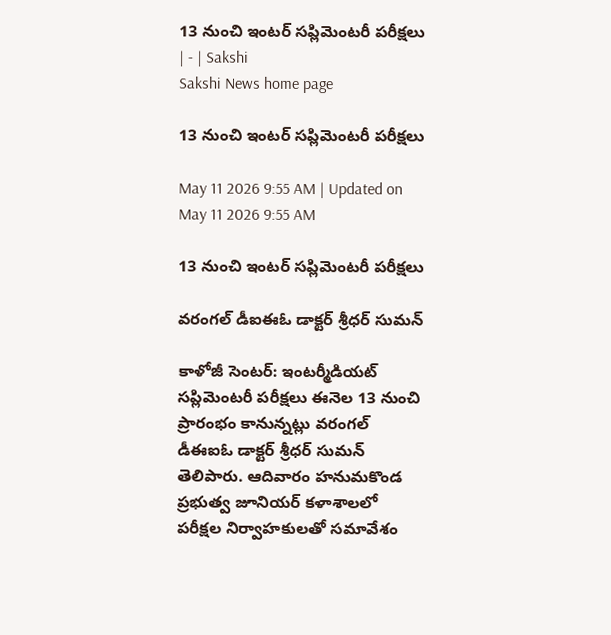13 నుంచి ఇంటర్‌ సప్లిమెంటరీ పరీక్షలు | - | Sakshi
Sakshi News home page

13 నుంచి ఇంటర్‌ సప్లిమెంటరీ పరీక్షలు

May 11 2026 9:55 AM | Updated on May 11 2026 9:55 AM

13 నుంచి ఇంటర్‌ సప్లిమెంటరీ పరీక్షలు

వరంగల్‌ డీఐఈఓ డాక్టర్‌ శ్రీధర్‌ సుమన్‌

కాళోజీ సెంటర్‌: ఇంటర్మీడియట్‌ సప్లిమెంటరీ పరీక్షలు ఈనెల 13 నుంచి ప్రారంభం కానున్నట్లు వరంగల్‌ డీఈఐఓ డాక్టర్‌ శ్రీధర్‌ సుమన్‌ తెలిపారు. ఆదివారం హనుమకొండ ప్రభుత్వ జూనియర్‌ కళాశాలలో పరీక్షల నిర్వాహకులతో సమావేశం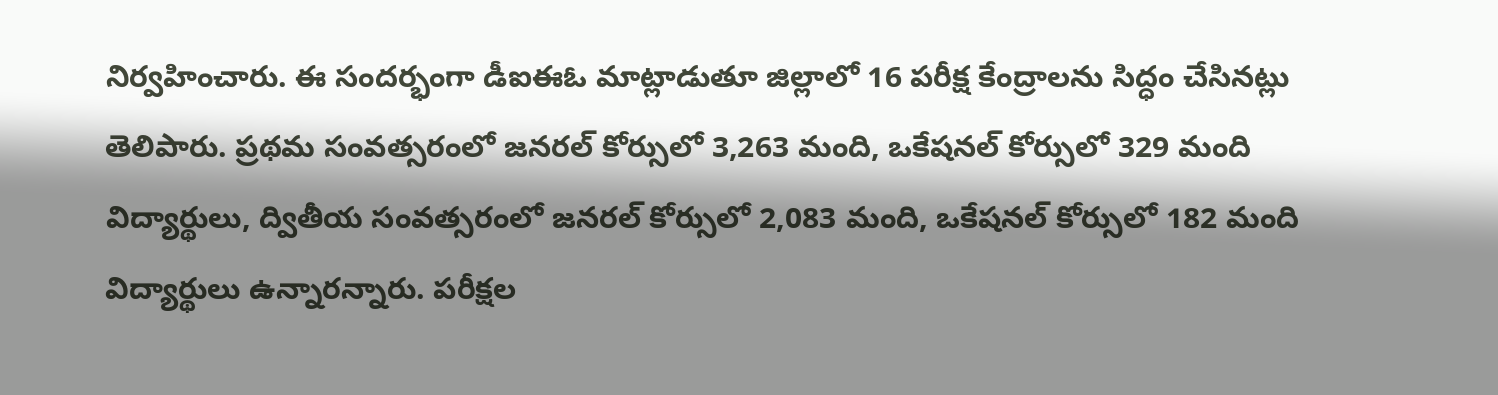నిర్వహించారు. ఈ సందర్భంగా డీఐఈఓ మాట్లాడుతూ జిల్లాలో 16 పరీక్ష కేంద్రాలను సిద్ధం చేసినట్లు తెలిపారు. ప్రథమ సంవత్సరంలో జనరల్‌ కోర్సులో 3,263 మంది, ఒకేషనల్‌ కోర్సులో 329 మంది విద్యార్థులు, ద్వితీయ సంవత్సరంలో జనరల్‌ కోర్సులో 2,083 మంది, ఒకేషనల్‌ కోర్సులో 182 మంది విద్యార్థులు ఉన్నారన్నారు. పరీక్షల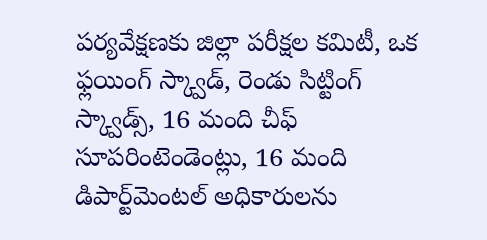పర్యవేక్షణకు జిల్లా పరీక్షల కమిటీ, ఒక ఫ్లయింగ్‌ స్క్వాడ్‌, రెండు సిట్టింగ్‌ స్క్వాడ్స్‌, 16 మంది చీఫ్‌ సూపరింటెండెంట్లు, 16 మంది డిపార్ట్‌మెంటల్‌ అధికారులను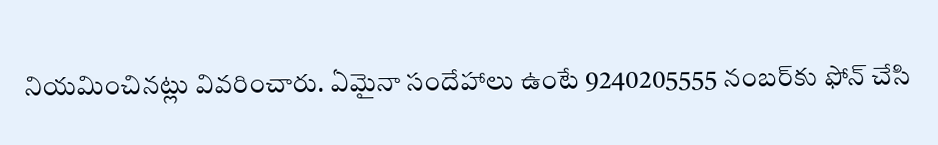నియమించినట్లు వివరించారు. ఏమైనా సందేహాలు ఉంటే 9240205555 నంబర్‌కు ఫోన్‌ చేసి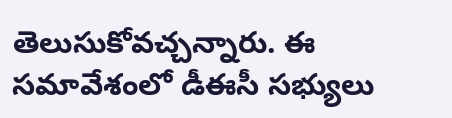తెలుసుకోవచ్చన్నారు. ఈ సమావేశంలో డీఈసీ సభ్యులు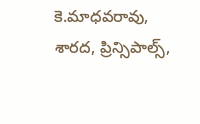కె.మాధవరావు, శారద, ప్రిన్సిపాల్స్‌,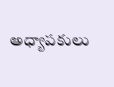అధ్యాపకులు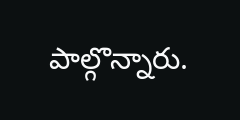పాల్గొన్నారు.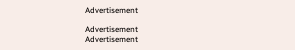Advertisement

Advertisement
Advertisement